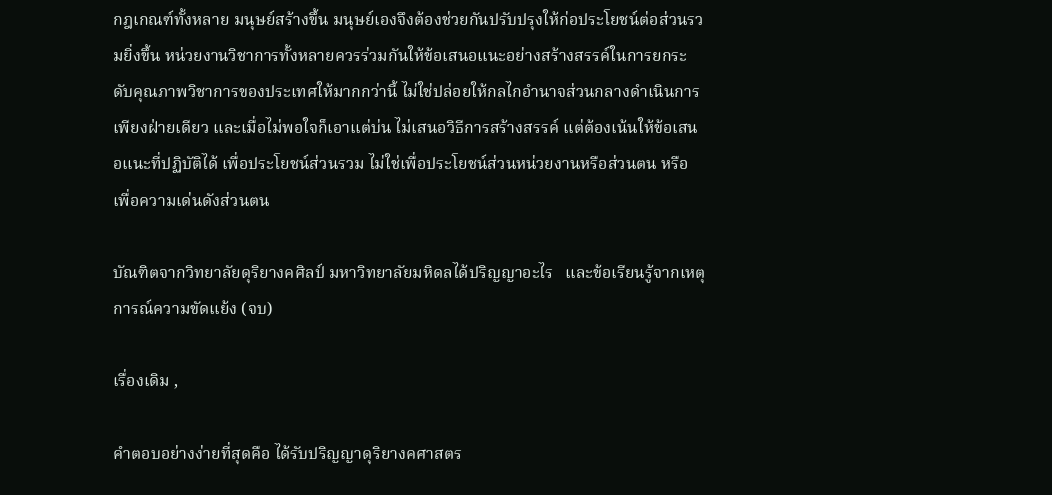กฎเกณฑ์ทั้งหลาย มนุษย์สร้างขึ้น มนุษย์เองจึงต้องช่วยกันปรับปรุงให้ก่อประโยชน์ต่อส่วนรวมยิ่งขึ้น หน่วยงานวิชาการทั้งหลายควรร่วมกันให้ข้อเสนอแนะอย่างสร้างสรรค์ในการยกระดับคุณภาพวิชาการของประเทศให้มากกว่านี้ ไม่ใช่ปล่อยให้กลไกอำนาจส่วนกลางดำเนินการเพียงฝ่ายเดียว และเมื่อไม่พอใจก็เอาแต่บ่น ไม่เสนอวิธีการสร้างสรรค์ แต่ต้องเน้นให้ข้อเสนอแนะที่ปฏิบัติได้ เพื่อประโยชน์ส่วนรวม ไม่ใช่เพื่อประโยชน์ส่วนหน่วยงานหรือส่วนตน หรือเพื่อความเด่นดังส่วนตน

บัณฑิตจากวิทยาลัยดุริยางคศิลป์ มหาวิทยาลัยมหิดลได้ปริญญาอะไร   และข้อเรียนรู้จากเหตุการณ์ความขัดแย้ง (จบ)

เรื่องเดิม ,

คำตอบอย่างง่ายที่สุดคือ ได้รับปริญญาดุริยางคศาสตร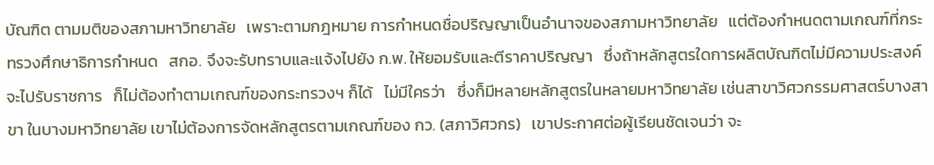บัณฑิต ตามมติของสภามหาวิทยาลัย   เพราะตามกฎหมาย การกำหนดชื่อปริญญาเป็นอำนาจของสภามหาวิทยาลัย   แต่ต้องกำหนดตามเกณฑ์ที่กระทรวงศึกษาธิการกำหนด   สกอ. จึงจะรับทราบและแจ้งไปยัง ก.พ. ให้ยอมรับและตีราคาปริญญา   ซึ่งถ้าหลักสูตรใดการผลิตบัณฑิตไม่มีความประสงค์จะไปรับราชการ   ก็ไม่ต้องทำตามเกณฑ์ของกระทรวงฯ ก็ได้   ไม่มีใครว่า   ซึ่งก็มีหลายหลักสูตรในหลายมหาวิทยาลัย เช่นสาขาวิศวกรรมศาสตร์บางสาขา ในบางมหาวิทยาลัย เขาไม่ต้องการจัดหลักสูตรตามเกณฑ์ของ กว. (สภาวิศวกร)   เขาประกาศต่อผู้เรียนชัดเจนว่า จะ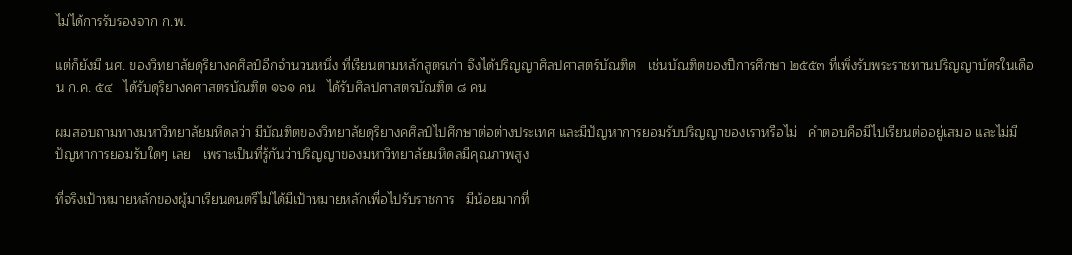ไม่ได้การรับรองจาก ก.พ.

แต่ก็ยังมี นศ. ของวิทยาลัยดุริยางคศิลป์อีกจำนวนหนึ่ง ที่เรียนตามหลักสูตรเก่า จึงได้ปริญญาศิลปศาสตร์บัณฑิต   เช่นบัณฑิตของปีการศึกษา ๒๕๕๓ ที่เพิ่งรับพระราชทานปริญญาบัตรในเดือน ก.ค. ๕๔   ได้รับดุริยางคศาสตรบัณฑิต ๑๖๑ คน   ได้รับศิลปศาสตรบัณฑิต ๘ คน

ผมสอบถามทางมหาวิทยาลัยมหิดลว่า มีบัณฑิตของวิทยาลัยดุริยางคศิลป์ไปศึกษาต่อต่างประเทศ และมีปัญหาการยอมรับปริญญาของเราหรือไม่   คำตอบคือมีไปเรียนต่ออยู่เสมอ และไม่มีปัญหาการยอมรับใดๆ เลย   เพราะเป็นที่รู้กันว่าปริญญาของมหาวิทยาลัยมหิดลมีคุณภาพสูง

ที่จริงเป้าหมายหลักของผู้มาเรียนดนตรีไม่ได้มีเป้าหมายหลักเพื่อไปรับราชการ   มีน้อยมากที่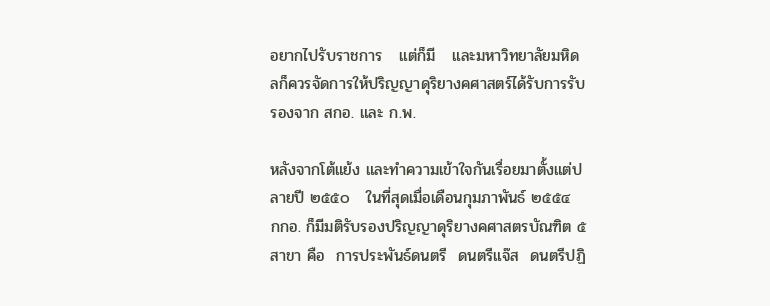อยากไปรับราชการ   แต่ก็มี   และมหาวิทยาลัยมหิดลก็ควรจัดการให้ปริญญาดุริยางคศาสตร์ได้รับการรับรองจาก สกอ. และ ก.พ.

หลังจากโต้แย้ง และทำความเข้าใจกันเรื่อยมาตั้งแต่ปลายปี ๒๕๕๐   ในที่สุดเมื่อเดือนกุมภาพันธ์ ๒๕๕๔  กกอ. ก็มีมติรับรองปริญญาดุริยางคศาสตรบัณฑิต ๕ สาขา คือ  การประพันธ์ดนตรี  ดนตรีแจ๊ส  ดนตรีปฏิ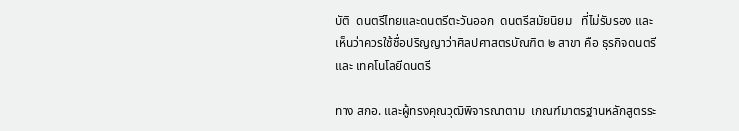บัติ  ดนตรีไทยและดนตรีตะวันออก  ดนตรีสมัยนิยม   ที่ไม่รับรอง และเห็นว่าควรใช้ชื่อปริญญาว่าศิลปศาสตรบัณฑิต ๒ สาขา คือ ธุรกิจดนตรี  และ เทคโนโลยีดนตรี

ทาง สกอ. และผู้ทรงคุณวุฒิพิจารณาตาม  เกณฑ์มาตรฐานหลักสูตรระ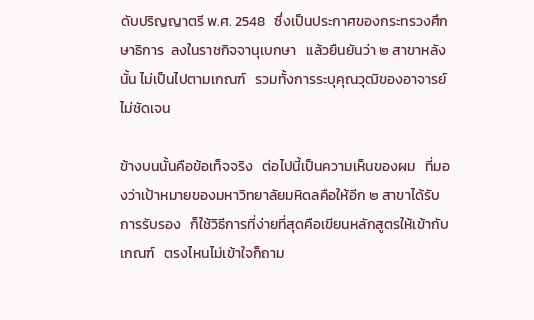ดับปริญญาตรี พ.ศ. 2548   ซึ่งเป็นประกาศของกระทรวงศึกษาธิการ  ลงในราชกิจจานุเบกษา   แล้วยืนยันว่า ๒ สาขาหลังนั้น ไม่เป็นไปตามเกณฑ์   รวมทั้งการระบุคุณวุฒิของอาจารย์ไม่ชัดเจน

ข้างบนนั้นคือข้อเท็จจริง   ต่อไปนี้เป็นความเห็นของผม   ที่มองว่าเป้าหมายของมหาวิทยาลัยมหิดลคือให้อีก ๒ สาขาได้รับการรับรอง   ก็ใช้วิธีการที่ง่ายที่สุดคือเขียนหลักสูตรให้เข้ากับเกณฑ์   ตรงไหนไม่เข้าใจก็ถาม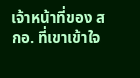เจ้าหน้าที่ของ สกอ. ที่เขาเข้าใจ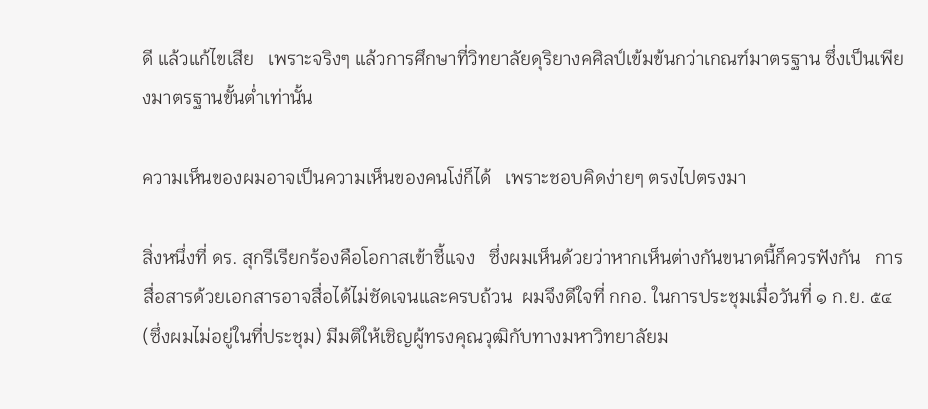ดี แล้วแก้ไขเสีย   เพราะจริงๆ แล้วการศึกษาที่วิทยาลัยดุริยางคศิลป์เข้มข้นกว่าเกณฑ์มาตรฐาน ซึ่งเป็นเพียงมาตรฐานขั้นต่ำเท่านั้น

ความเห็นของผมอาจเป็นความเห็นของคนโง่ก็ได้   เพราะชอบคิดง่ายๆ ตรงไปตรงมา

สิ่งหนึ่งที่ ดร. สุกรีเรียกร้องคือโอกาสเข้าชี้แจง   ซึ่งผมเห็นด้วยว่าหากเห็นต่างกันขนาดนี้ก็ควรฟังกัน   การสื่อสารด้วยเอกสารอาจสื่อได้ไม่ชัดเจนและครบถ้วน  ผมจึงดีใจที่ กกอ. ในการประชุมเมื่อวันที่ ๑ ก.ย. ๕๔ (ซึ่งผมไม่อยู่ในที่ประชุม) มีมติให้เชิญผู้ทรงคุณวุฒิกับทางมหาวิทยาลัยม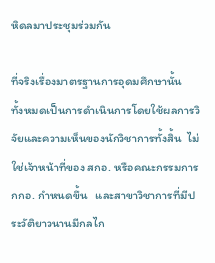หิดลมาประชุมร่วมกัน

ที่จริงเรื่องมาตรฐานการอุดมศึกษานั้น   ทั้งหมดเป็นการดำเนินการโดยใช้ผลการวิจัยและความเห็นของนักวิชาการทั้งสิ้น  ไม่ใช่เจ้าหน้าที่ของ สกอ. หรือคณะกรรมการ กกอ. กำหนดขึ้น   และสาขาวิชาการที่มีประวัติยาวนานมีกลไก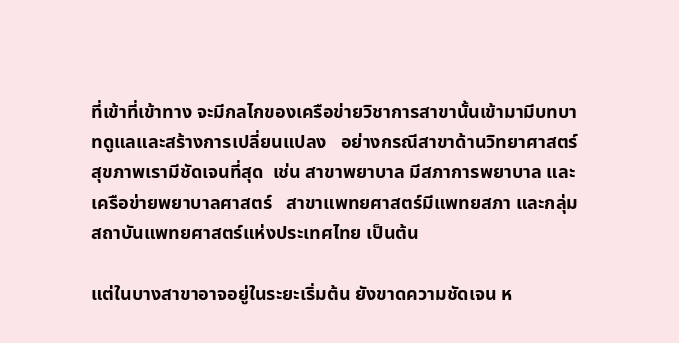ที่เข้าที่เข้าทาง จะมีกลไกของเครือข่ายวิชาการสาขานั้นเข้ามามีบทบาทดูแลและสร้างการเปลี่ยนแปลง   อย่างกรณีสาขาด้านวิทยาศาสตร์สุขภาพเรามีชัดเจนที่สุด  เช่น สาขาพยาบาล มีสภาการพยาบาล และเครือข่ายพยาบาลศาสตร์   สาขาแพทยศาสตร์มีแพทยสภา และกลุ่มสถาบันแพทยศาสตร์แห่งประเทศไทย เป็นต้น

แต่ในบางสาขาอาจอยู่ในระยะเริ่มต้น ยังขาดความชัดเจน ห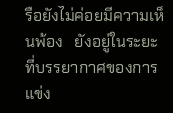รือยังไม่ค่อยมีความเห็นพ้อง   ยังอยู่ในระยะที่บรรยากาศของการแข่ง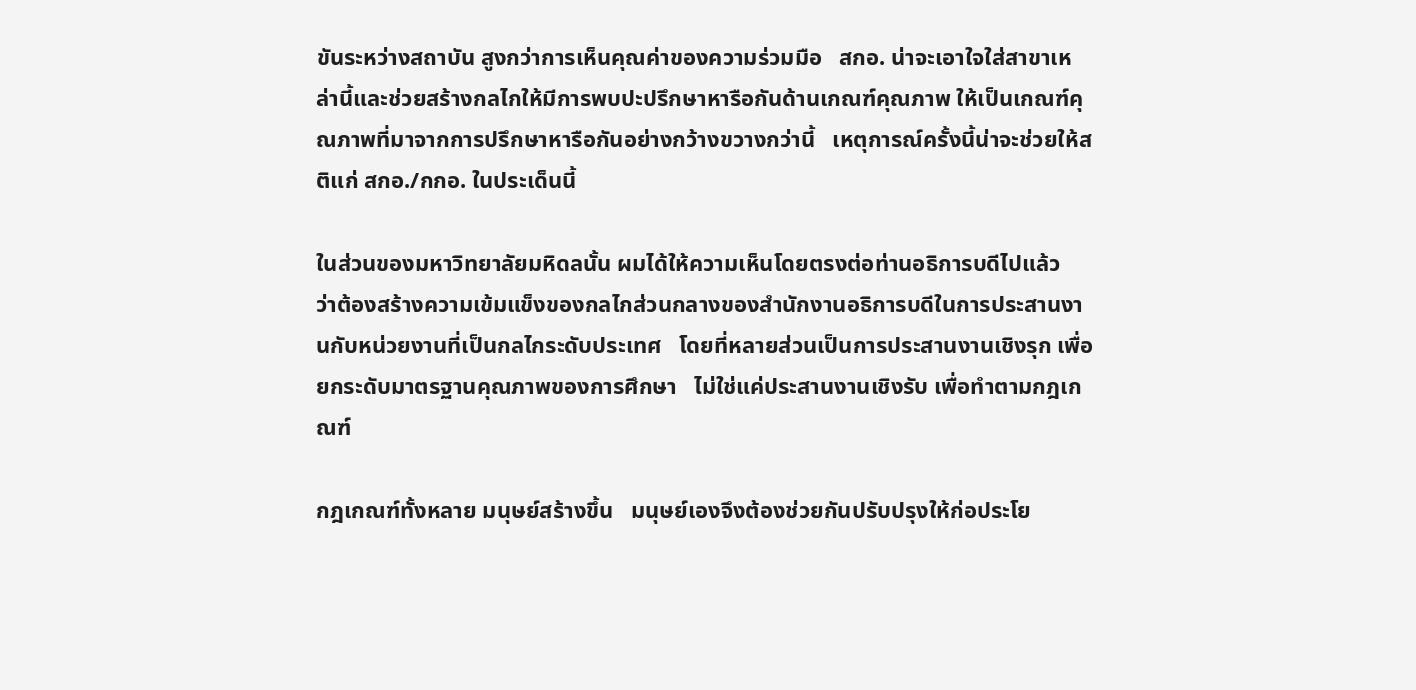ขันระหว่างสถาบัน สูงกว่าการเห็นคุณค่าของความร่วมมือ   สกอ. น่าจะเอาใจใส่สาขาเหล่านี้และช่วยสร้างกลไกให้มีการพบปะปรึกษาหารือกันด้านเกณฑ์คุณภาพ ให้เป็นเกณฑ์คุณภาพที่มาจากการปรึกษาหารือกันอย่างกว้างขวางกว่านี้   เหตุการณ์ครั้งนี้น่าจะช่วยให้สติแก่ สกอ./กกอ. ในประเด็นนี้

ในส่วนของมหาวิทยาลัยมหิดลนั้น ผมได้ให้ความเห็นโดยตรงต่อท่านอธิการบดีไปแล้ว   ว่าต้องสร้างความเข้มแข็งของกลไกส่วนกลางของสำนักงานอธิการบดีในการประสานงานกับหน่วยงานที่เป็นกลไกระดับประเทศ   โดยที่หลายส่วนเป็นการประสานงานเชิงรุก เพื่อยกระดับมาตรฐานคุณภาพของการศึกษา   ไม่ใช่แค่ประสานงานเชิงรับ เพื่อทำตามกฎเกณฑ์

กฎเกณฑ์ทั้งหลาย มนุษย์สร้างขึ้น   มนุษย์เองจึงต้องช่วยกันปรับปรุงให้ก่อประโย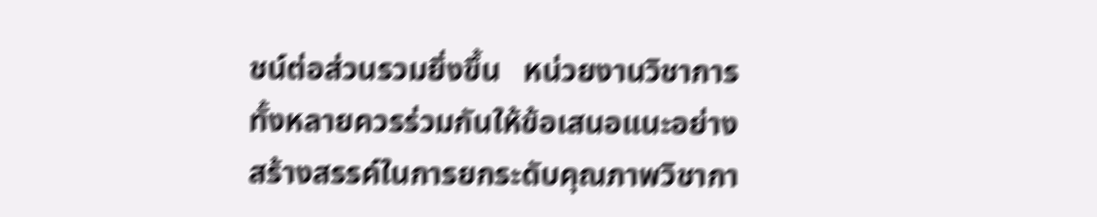ชน์ต่อส่วนรวมยิ่งขึ้น   หน่วยงานวิชาการทั้งหลายควรร่วมกันให้ข้อเสนอแนะอย่างสร้างสรรค์ในการยกระดับคุณภาพวิชากา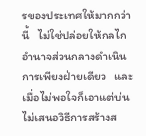รของประเทศให้มากกว่านี้   ไม่ใช่ปล่อยให้กลไกอำนาจส่วนกลางดำเนินการเพียงฝ่ายเดียว   และเมื่อไม่พอใจก็เอาแต่บ่น ไม่เสนอวิธีการสร้างส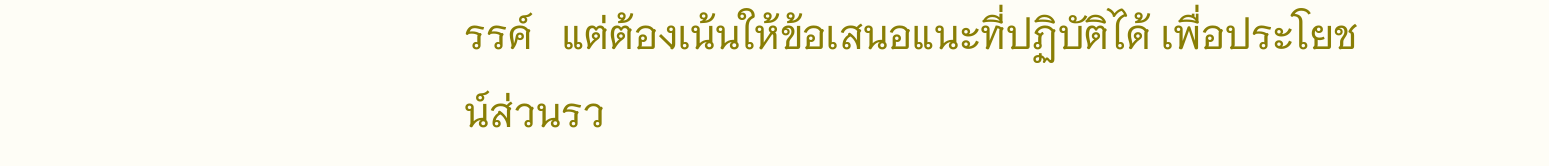รรค์   แต่ต้องเน้นให้ข้อเสนอแนะที่ปฏิบัติได้ เพื่อประโยชน์ส่วนรว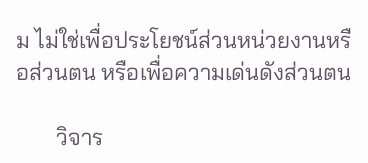ม ไม่ใช่เพื่อประโยชน์ส่วนหน่วยงานหรือส่วนตน หรือเพื่อความเด่นดังส่วนตน

       วิจาร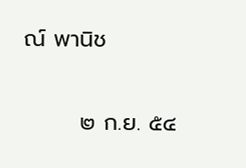ณ์ พานิช

       ๒ ก.ย. ๕๔